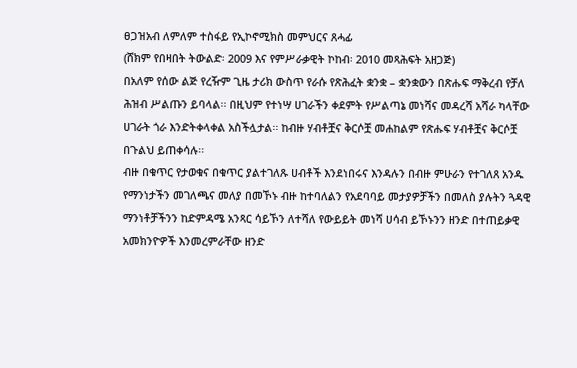ፀጋዝአብ ለምለም ተስፋይ የኢኮኖሚክስ መምህርና ጸሓፊ
(ሸክም የበዛበት ትውልድ፡ 2009 እና የምሥራቃዊት ኮከብ፡ 2010 መጻሕፍት አዘጋጅ)
በአለም የሰው ልጅ የረዥም ጊዜ ታሪክ ውስጥ የራሱ የጽሕፈት ቋንቋ – ቋንቋውን በጽሑፍ ማቅረብ የቻለ ሕዝብ ሥልጡን ይባላል፡፡ በዚህም የተነሣ ሀገራችን ቀደምት የሥልጣኔ መነሻና መዳረሻ አሻራ ካላቸው ሀገራት ጎራ እንድትቀላቀል አስችሏታል፡፡ ከብዙ ሃብቶቿና ቅርሶቿ መሐከልም የጽሑፍ ሃብቶቿና ቅርሶቿ በጉልህ ይጠቀሳሉ፡፡
ብዙ በቁጥር የታወቁና በቁጥር ያልተገለጹ ሀብቶች እንደነበሩና እንዳሉን በብዙ ምሁራን የተገለጸ አንዱ የማንነታችን መገለጫና መለያ በመኾኑ ብዙ ከተባለልን የአደባባይ መታያዎቻችን በመለስ ያሉትን ጓዳዊ ማንነቶቻችንን ከድምዳሜ አንጻር ሳይኾን ለተሻለ የውይይት መነሻ ሀሳብ ይኾኑንን ዘንድ በተጠይቃዊ አመክንዮዎች እንመረምራቸው ዘንድ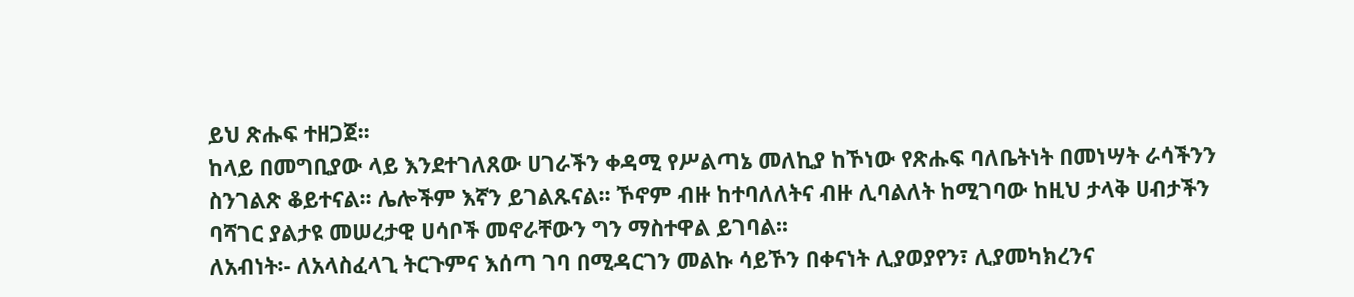ይህ ጽሑፍ ተዘጋጀ፡፡
ከላይ በመግቢያው ላይ እንደተገለጸው ሀገራችን ቀዳሚ የሥልጣኔ መለኪያ ከኾነው የጽሑፍ ባለቤትነት በመነሣት ራሳችንን ስንገልጽ ቆይተናል፡፡ ሌሎችም እኛን ይገልጹናል፡፡ ኾኖም ብዙ ከተባለለትና ብዙ ሊባልለት ከሚገባው ከዚህ ታላቅ ሀብታችን ባሻገር ያልታዩ መሠረታዊ ሀሳቦች መኖራቸውን ግን ማስተዋል ይገባል፡፡
ለአብነት፡- ለአላስፈላጊ ትርጉምና እሰጣ ገባ በሚዳርገን መልኩ ሳይኾን በቀናነት ሊያወያየን፣ ሊያመካክረንና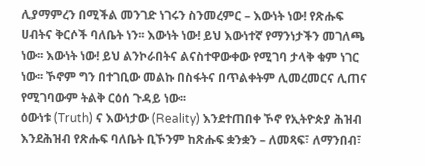ሊያማምረን በሚችል መንገድ ነገሩን ስንመረምር – እውነት ነው! የጽሑፍ ሀብትና ቅርሶች ባለቤት ነን፡፡ እውነት ነው! ይህ እውነተኛ የማንነታችን መገለጫ ነው፡፡ እውነት ነው! ይህ ልንኮራበትና ልናስተዋውቀው የሚገባ ታላቅ ቁም ነገር ነው፡፡ ኾኖም ግን በተገቢው መልኩ በስፋትና በጥልቀትም ሊመረመርና ሊጠና የሚገባውም ትልቅ ርዕሰ ጉዳይ ነው፡፡
ዕውነቱ (Truth) ና እውነታው (Reality) እንደተጠበቀ ኾኖ የኢትዮጵያ ሕዝብ እንደሕዝብ የጽሑፍ ባለቤት ቢኾንም ከጽሑፍ ቋንቋን – ለመጻፍ፣ ለማንበብ፣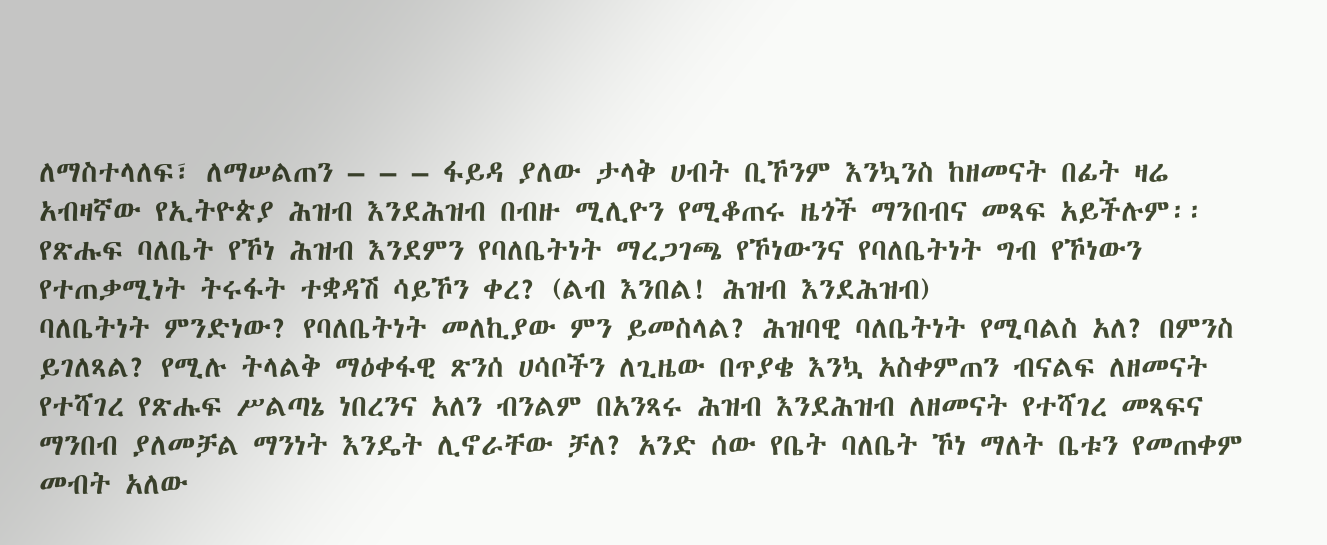ለማስተላለፍ፣ ለማሠልጠን – – – ፋይዳ ያለው ታላቅ ሀብት ቢኾንም እንኳንስ ከዘመናት በፊት ዛሬ አብዛኛው የኢትዮጵያ ሕዝብ እንደሕዝብ በብዙ ሚሊዮን የሚቆጠሩ ዜጎች ማንበብና መጻፍ አይችሉም፡፡ የጽሑፍ ባለቤት የኾነ ሕዝብ እንደምን የባለቤትነት ማረጋገጫ የኾነውንና የባለቤትነት ግብ የኾነውን የተጠቃሚነት ትሩፋት ተቋዳሽ ሳይኾን ቀረ? (ልብ እንበል! ሕዝብ እንደሕዝብ)
ባለቤትነት ምንድነው? የባለቤትነት መለኪያው ምን ይመስላል? ሕዝባዊ ባለቤትነት የሚባልስ አለ? በምንስ ይገለጻል? የሚሉ ትላልቅ ማዕቀፋዊ ጽንሰ ሀሳቦችን ለጊዜው በጥያቄ እንኳ አስቀምጠን ብናልፍ ለዘመናት የተሻገረ የጽሑፍ ሥልጣኔ ነበረንና አለን ብንልም በአንጻሩ ሕዝብ እንደሕዝብ ለዘመናት የተሻገረ መጻፍና ማንበብ ያለመቻል ማንነት እንዴት ሊኖራቸው ቻለ? አንድ ሰው የቤት ባለቤት ኾነ ማለት ቤቱን የመጠቀም መብት አለው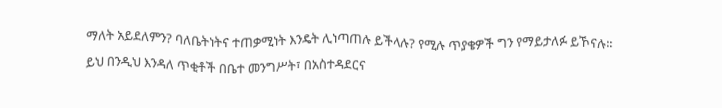ማለት አይደለምን? ባለቤትነትና ተጠቃሚነት እንዴት ሊነጣጠሉ ይችላሉ? የሚሉ ጥያቄዎች ግን የማይታለፉ ይኾናሉ፡፡
ይህ በንዲህ እንዳለ ጥቂቶች በቤተ መንግሥት፣ በአስተዳደርና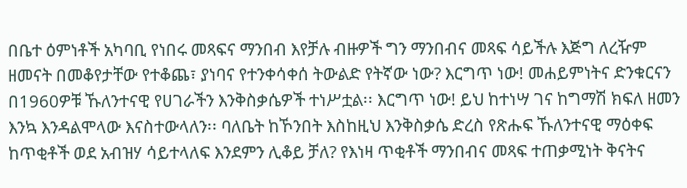በቤተ ዕምነቶች አካባቢ የነበሩ መጻፍና ማንበብ እየቻሉ ብዙዎች ግን ማንበብና መጻፍ ሳይችሉ እጅግ ለረዥም ዘመናት በመቆየታቸው የተቆጨ፣ ያነባና የተንቀሳቀሰ ትውልድ የትኛው ነው? እርግጥ ነው! መሐይምነትና ድንቁርናን በ1960ዎቹ ኹለንተናዊ የሀገራችን እንቅስቃሴዎች ተነሥቷል፡፡ እርግጥ ነው! ይህ ከተነሣ ገና ከግማሽ ክፍለ ዘመን እንኳ እንዳልሞላው እናስተውላለን፡፡ ባለቤት ከኾንበት እስከዚህ እንቅስቃሴ ድረስ የጽሑፍ ኹለንተናዊ ማዕቀፍ ከጥቂቶች ወደ አብዝሃ ሳይተላለፍ እንደምን ሊቆይ ቻለ? የእነዛ ጥቂቶች ማንበብና መጻፍ ተጠቃሚነት ቅናትና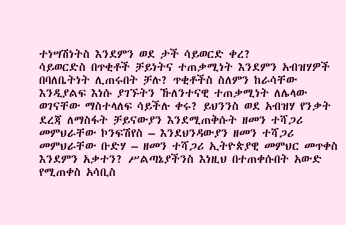ተነሣሽነትስ እንደምን ወደ ታች ሳይወርድ ቀረ?
ሳይወርድስ በጥቂቶች ቻይነትና ተጠቃሚነት እንደምን አብዝሃዎች በባለቤትነት ሊጠሩበት ቻሉ? ጥቂቶችስ ስለምን ከራሳቸው እንዲያልፍ እነሱ ያገኙትን ኹለንተናዊ ተጠቃሚነት ለሌላው ወገናቸው ማስተላለፍ ሳይችሉ ቀሩ? ይህንንስ ወደ አብዝሃ የንቃት ደረጃ ለማስፋት ቻይናውያን እንደሚጠቅሱት ዘመን ተሻጋሪ መምህራቸው ኮንፍሽየስ – እንደህንዳውያን ዘመን ተሻጋሪ መምህራቸው ቡድሃ – ዘመን ተሻጋሪ ኢትዮጵያዊ መምህር መጥቀስ እንደምን አቃተን? ሥልጣኔያችንስ እነዚህ በተጠቀሱበት አውድ የሚጠቀስ አሳቢስ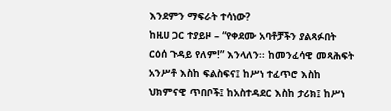እንደምን ማፍራት ተሳነው?
ከዚሀ ጋር ተያይዞ – “የቀደሙ አባቶቻችን ያልጻፉበት ርዕሰ ጉዳይ የለም!” እንላለን፡፡ ከመንፈሳዊ መጻሕፍት አንሥቶ እስከ ፍልስፍና፤ ከሥነ ተፈጥሮ እስከ ህክምናዊ ጥበቦች፤ ከአስተዳደር እስከ ታሪክ፤ ከሥነ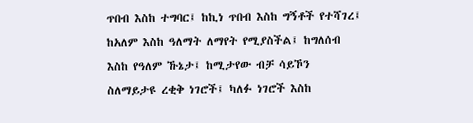ጥበብ እስከ ተግባር፤ ከኪነ ጥበብ እስከ ግኝቶች የተሻገረ፤ ከአለም እስከ ዓለማት ለማየት የሚያስችል፤ ከግለሰብ እስከ የዓለም ኹኔታ፤ ከሚታየው ብቻ ሳይኾን ስለማይታዩ ረቂቅ ነገሮች፤ ካለፉ ነገሮች እስከ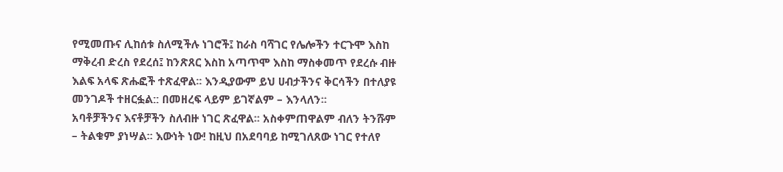የሚመጡና ሊከሰቱ ስለሚችሉ ነገሮች፤ ከራስ ባሻገር የሌሎችን ተርጉሞ እስከ ማቅረብ ድረስ የደረሰ፤ ከንጽጸር እስከ አጣጥሞ እስከ ማስቀመጥ የደረሱ ብዙ እልፍ አላፍ ጽሑፎች ተጽፈዋል፡፡ እንዲያውም ይህ ሀብታችንና ቅርሳችን በተለያዩ መንገዶች ተዘርፏል:: በመዘረፍ ላይም ይገኛልም – እንላለን፡፡
አባቶቻችንና እናቶቻችን ስለብዙ ነገር ጽፈዋል፡፡ አስቀምጠዋልም ብለን ትንሹም – ትልቁም ያነሣል፡፡ እውነት ነው! ከዚህ በአደባባይ ከሚገለጸው ነገር የተለየ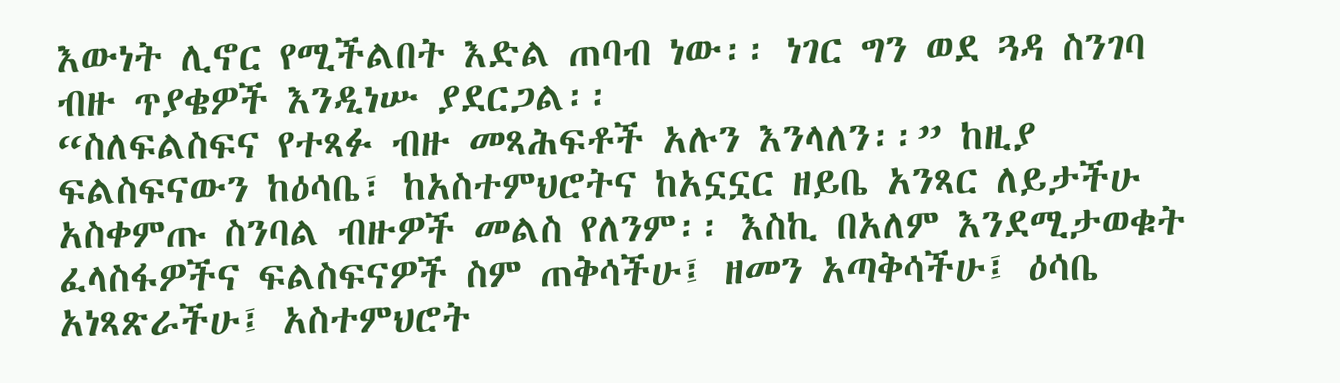እውነት ሊኖር የሚችልበት እድል ጠባብ ነው፡፡ ነገር ግን ወደ ጓዳ ስንገባ ብዙ ጥያቄዎች እንዲነሡ ያደርጋል፡፡
“ስለፍልስፍና የተጻፉ ብዙ መጻሕፍቶች አሉን እንላለን፡፡” ከዚያ ፍልስፍናውን ከዕሳቤ፣ ከአስተምህሮትና ከአኗኗር ዘይቤ አንጻር ለይታችሁ አስቀምጡ ስንባል ብዙዎች መልስ የለንም፡፡ እስኪ በአለም እንደሚታወቁት ፈላስፋዎችና ፍልስፍናዎች ስም ጠቅሳችሁ፤ ዘመን አጣቅሳችሁ፤ ዕሳቤ አነጻጽራችሁ፤ አስተምህሮት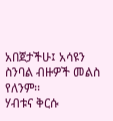አበጀታችሁ፤ አሳዩን ስንባል ብዙዎች መልስ የለንም፡፡
ሃብቱና ቅርሱ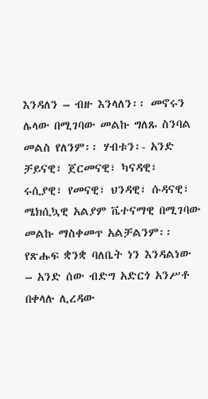እንዳለን – ብዙ እንላለን፡፡ መኖሩን ሌላው በሚገባው መልኩ ግለጹ ስንባል መልስ የለንም፡፡ ሃብቱን፡- አንድ ቻይናዊ፣ ጀርመናዊ፣ ካናዳዊ፣ ሩሲያዊ፣ የመናዊ፣ ህንዳዊ፣ ሱዳናዊ፣ ሜክሲኳዊ አልያም ቬተናማዊ በሚገባው መልኩ ማስቀመጥ አልቻልንም፡፡ የጽሑፍ ቋንቋ ባለቤት ነን እንዳልነው – አንድ ሰው ብድግ አድርጎ አንሥቶ በቀላሉ ሊረዳው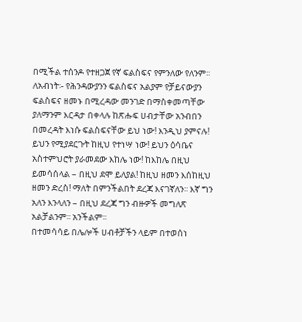በሚችል ተሰንዶ የተዘጋጀ የኛ ፍልስፍና የምንለው የለንም፡፡
ለአብነት፡- የሕንዳውያንን ፍልስፍና አልያም የቻይናውያን ፍልስፍና ዘመኑ በሚረዳው መንገድ በማስቀመጣቸው ያለማንም እርዳታ በቀላሉ ከጽሑፍ ሀብታቸው አንብበን በመረዳት እነሱ ፍልስፍናቸው ይህ ነው! እንዲህ ያምናሉ! ይህን የሚያደርጉት ከዚህ የተነሣ ነው! ይህን ዕሳቤና አስተምህሮት ያራመደው እከሌ ነው! ከእከሌ በዚህ ይመሳሰላል – በዚህ ደሞ ይለያል! ከዚህ ዘመን እሰከዚህ ዘመን ድረስ! ማለት በምንችልበት ደረጃ እናገኛለን፡፡ እኛ ግን አለን እንላለን – በዚህ ደረጃ ግን ብዙዎች መግለጽ አልቻልንም፡፡ አንችልም፡፡
በተመሳሳይ በሌሎች ሀብቶቻችን ላይም በተወሰነ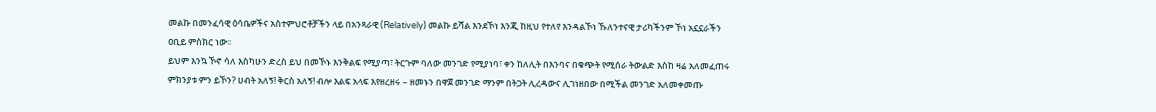መልኩ በመንፈሳዊ ዕሳቤዎችና አስተምህሮቶቻችን ላይ በአንጻራዊ (Relatively) መልኩ ይሻል እንደኾነ እንጂ ከዚህ የተለየ እንዳልኾነ ኹለንተናዊ ታሪካችንም ኾነ አኗኗራችን ዐቢይ ምስክር ነው፡፡
ይህም እንኳ ኾኖ ሳለ እስካሁን ድረስ ይህ በመኾኑ እንቅልፍ የሚያጣ፣ ትርጉም ባለው መንገድ የሚያነባ፣ ቀን ከለሊት በእንባና በቁጭት የሚሰራ ትውልድ እስከ ዛሬ አለመፈጠሩ ምክንያቱ ምን ይኾን? ሀብት አለኝ! ቅርስ አለኝ! ብሎ እልፍ አላፍ እየዘረዘሩ – ዘመኑን በዋጀ መንገድ ማንም በትጋት ሊረዳውና ሊገነዘበው በሚችል መንገድ አለመቀመጡ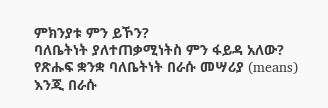ምክንያቱ ምን ይኾን?
ባለቤትነት ያለተጠቃሚነትስ ምን ፋይዳ አለው? የጽሑፍ ቋንቋ ባለቤትነት በራሱ መሣሪያ (means) እንጂ በራሱ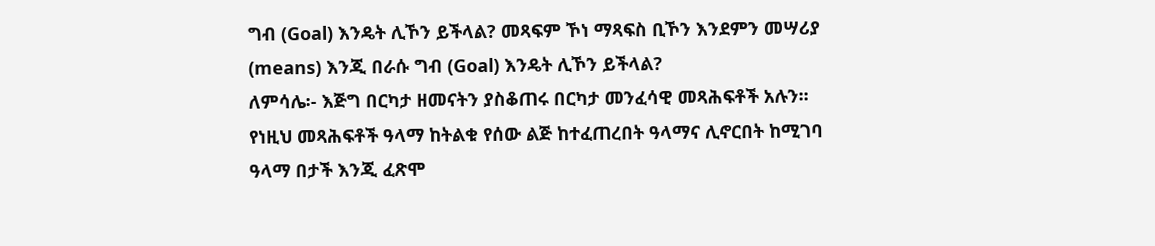ግብ (Goal) እንዴት ሊኾን ይችላል? መጻፍም ኾነ ማጻፍስ ቢኾን እንደምን መሣሪያ (means) እንጂ በራሱ ግብ (Goal) እንዴት ሊኾን ይችላል?
ለምሳሌ፡- እጅግ በርካታ ዘመናትን ያስቆጠሩ በርካታ መንፈሳዊ መጻሕፍቶች አሉን፡፡ የነዚህ መጻሕፍቶች ዓላማ ከትልቁ የሰው ልጅ ከተፈጠረበት ዓላማና ሊኖርበት ከሚገባ ዓላማ በታች እንጂ ፈጽሞ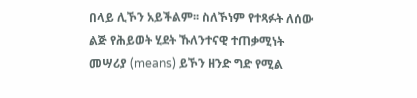በላይ ሊኾን አይችልም፡፡ ስለኾነም የተጻፉት ለሰው ልጅ የሕይወት ሂደት ኹለንተናዊ ተጠቃሚነት መሣሪያ (means) ይኾን ዘንድ ግድ የሚል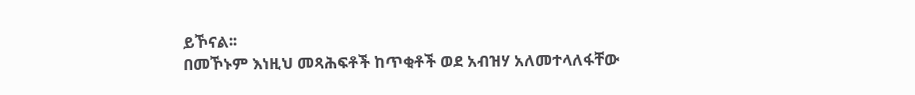ይኾናል፡፡
በመኾኑም እነዚህ መጻሕፍቶች ከጥቂቶች ወደ አብዝሃ አለመተላለፋቸው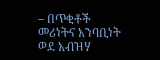– በጥቂቶች መሪነትና አንባቢነት ወደ አብዝሃ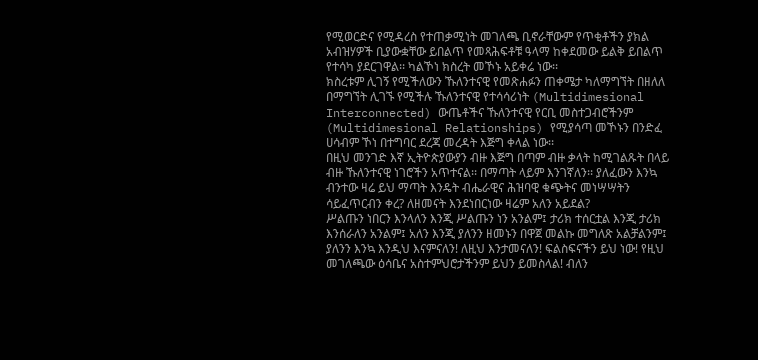የሚወርድና የሚዳረስ የተጠቃሚነት መገለጫ ቢኖራቸውም የጥቂቶችን ያክል አብዝሃዎች ቢያውቋቸው ይበልጥ የመጻሕፍቶቹ ዓላማ ከቀደመው ይልቅ ይበልጥ የተሳካ ያደርገዋል፡፡ ካልኾነ ክስረት መኾኑ አይቀሬ ነው፡፡
ክስረቱም ሊገኝ የሚችለውን ኹለንተናዊ የመጽሐፉን ጠቀሜታ ካለማግኘት በዘለለ በማግኘት ሊገኙ የሚችሉ ኹለንተናዊ የተሳሳሪነት (Multidimesional Interconnected) ውጤቶችና ኹለንተናዊ የርቢ መስተጋብሮችንም (Multidimesional Relationships) የሚያሳጣ መኾኑን በንድፈ ሀሳብም ኾነ በተግባር ደረጃ መረዳት እጅግ ቀላል ነው፡፡
በዚህ መንገድ እኛ ኢትዮጵያውያን ብዙ እጅግ በጣም ብዙ ቃላት ከሚገልጹት በላይ ብዙ ኹለንተናዊ ነገሮችን አጥተናል፡፡ በማጣት ላይም እንገኛለን፡፡ ያለፈውን እንኳ ብንተው ዛሬ ይህ ማጣት እንዴት ብሔራዊና ሕዝባዊ ቁጭትና መነሣሣትን ሳይፈጥርብን ቀረ? ለዘመናት እንደነበርነው ዛሬም አለን አይደል?
ሥልጡን ነበርን እንላለን እንጂ ሥልጡን ነን አንልም፤ ታሪክ ተሰርቷል እንጂ ታሪክ እንሰራለን አንልም፤ አለን እንጂ ያለንን ዘመኑን በዋጀ መልኩ መግለጽ አልቻልንም፤ ያለንን እንኳ እንዲህ እናምናለን! ለዚህ እንታመናለን! ፍልስፍናችን ይህ ነው! የዚህ መገለጫው ዕሳቤና አስተምህሮታችንም ይህን ይመስላል! ብለን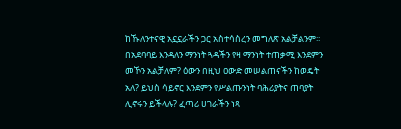ከኹለንተናዊ አኗኗራችን ጋር አስተሳስረን መግለጽ አልቻልንም፡፡
በአደባባይ እንዳለን ማንነት ጓዳችን የዛ ማንነት ተጠቃሚ እንደምን መኾን አልቻለም? ዕውን በዚህ ዐውድ መሠልጠናችን ከወዴት አለ? ይህስ ሳይኖር እንደምን የሥልጡንነት ባሕሪያትና ጠባያት ሊኖሩን ይችላሉ? ፈጣሪ ሀገራችን ነጻ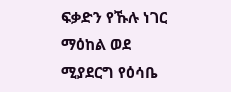ፍቃድን የኹሉ ነገር ማዕከል ወደ ሚያደርግ የዕሳቤ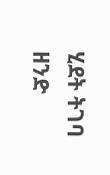ሂደት ትገባ ዘንድ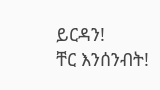ይርዳን!
ቸር እንሰንብት!